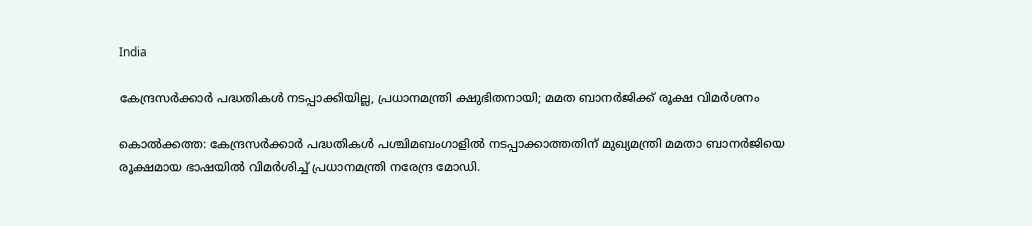India

കേന്ദ്രസര്‍ക്കാര്‍ പദ്ധതികള്‍ നടപ്പാക്കിയില്ല, പ്രധാനമന്ത്രി ക്ഷുഭിതനായി; മമത ബാനര്‍ജിക്ക് രൂക്ഷ വിമര്‍ശനം

കൊല്‍ക്കത്ത: കേന്ദ്രസര്‍ക്കാര്‍ പദ്ധതികള്‍ പശ്ചിമബംഗാളില്‍ നടപ്പാക്കാത്തതിന് മുഖ്യമന്ത്രി മമതാ ബാനര്‍ജിയെ രൂക്ഷമായ ഭാഷയില്‍ വിമര്‍ശിച്ച് പ്രധാനമന്ത്രി നരേന്ദ്ര മോഡി.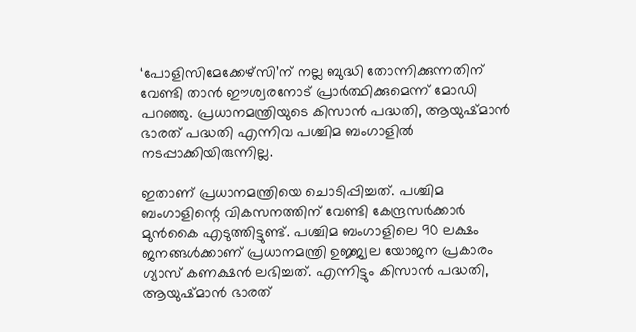‘പോളിസിമേക്കേഴ്‌സി’ന് നല്ല ബുദ്ധി തോന്നിക്കുന്നതിന് വേണ്ടി താന്‍ ഈശ്വരനോട് പ്രാര്‍ത്ഥിക്കുമെന്ന് മോഡി പറഞ്ഞു. പ്രധാനമന്ത്രിയുടെ കിസാന്‍ പദ്ധതി, ആയുഷ്മാന്‍ ഭാരത് പദ്ധതി എന്നിവ പശ്ചിമ ബംഗാളില്‍ നടപ്പാക്കിയിരുന്നില്ല.

ഇതാണ് പ്രധാനമന്ത്രിയെ ചൊടിപ്പിച്ചത്. പശ്ചിമ ബംഗാളിന്റെ വികസനത്തിന് വേണ്ടി കേന്ദ്രസര്‍ക്കാര്‍ മുന്‍കൈ എടുത്തിട്ടുണ്ട്. പശ്ചിമ ബംഗാളിലെ 90 ലക്ഷം ജനങ്ങള്‍ക്കാണ് പ്രധാനമന്ത്രി ഉജ്ജ്വല യോജന പ്രകാരം ഗ്യാസ് കണക്ഷന്‍ ലഭിച്ചത്. എന്നിട്ടും കിസാന്‍ പദ്ധതി, ആയുഷ്മാന്‍ ഭാരത്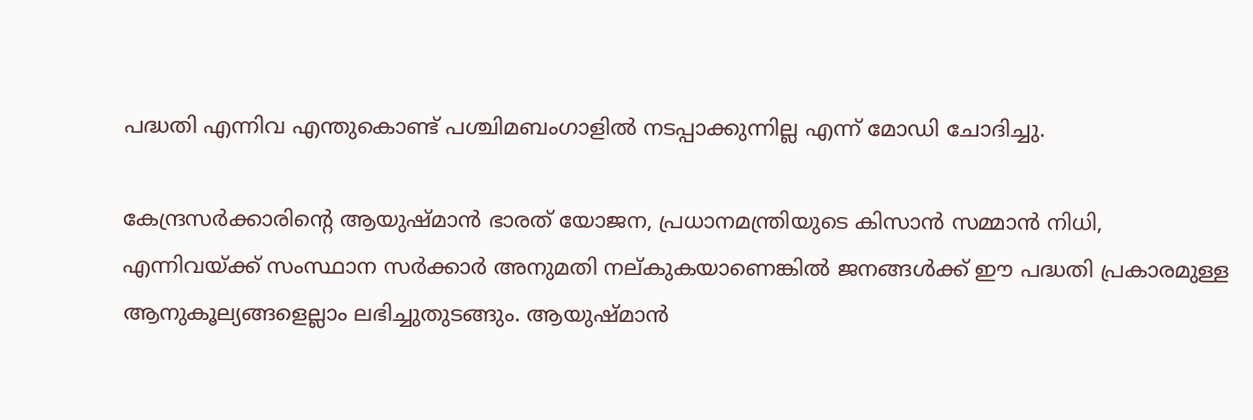പദ്ധതി എന്നിവ എന്തുകൊണ്ട് പശ്ചിമബംഗാളില്‍ നടപ്പാക്കുന്നില്ല എന്ന് മോഡി ചോദിച്ചു.

കേന്ദ്രസര്‍ക്കാരിന്റെ ആയുഷ്മാന്‍ ഭാരത് യോജന, പ്രധാനമന്ത്രിയുടെ കിസാന്‍ സമ്മാന്‍ നിധി, എന്നിവയ്ക്ക് സംസ്ഥാന സര്‍ക്കാര്‍ അനുമതി നല്കുകയാണെങ്കില്‍ ജനങ്ങള്‍ക്ക്‌ ഈ പദ്ധതി പ്രകാരമുള്ള ആനുകൂല്യങ്ങളെല്ലാം ലഭിച്ചുതുടങ്ങും. ആയുഷ്മാന്‍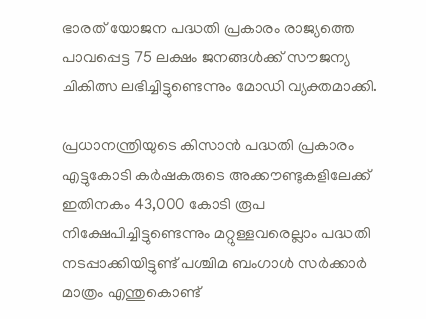ഭാരത് യോജന പദ്ധതി പ്രകാരം രാജ്യത്തെ പാവപ്പെട്ട 75 ലക്ഷം ജനങ്ങള്‍ക്ക് സൗജന്യ ചികിത്സ ലഭിച്ചിട്ടുണ്ടെന്നും മോഡി വ്യക്തമാക്കി.

പ്രധാനന്ത്രിയുടെ കിസാന്‍ പദ്ധതി പ്രകാരം എട്ടുകോടി കര്‍ഷകരുടെ അക്കൗണ്ടുകളിലേക്ക് ഇതിനകം 43,000 കോടി രൂപ നിക്ഷേപിച്ചിട്ടുണ്ടെന്നും മറ്റുള്ളവരെല്ലാം പദ്ധതി നടപ്പാക്കിയിട്ടുണ്ട് പശ്ചിമ ബംഗാള്‍ സര്‍ക്കാര്‍ മാത്രം എന്തുകൊണ്ട്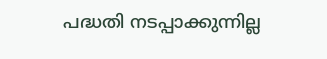പദ്ധതി നടപ്പാക്കുന്നില്ല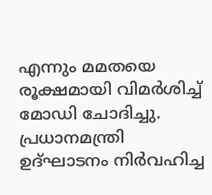എന്നും മമതയെ രൂക്ഷമായി വിമര്‍ശിച്ച് മോഡി ചോദിച്ചു. പ്രധാനമന്ത്രി ഉദ്ഘാടനം നിര്‍വഹിച്ച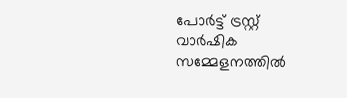പോര്‍ട്ട് ട്രസ്റ്റ് വാര്‍ഷിക സമ്മേളനത്തില്‍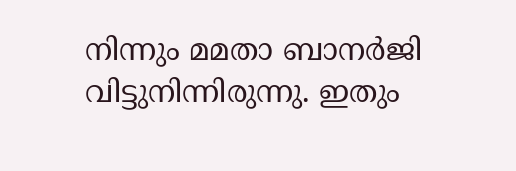നിന്നും മമതാ ബാനര്‍ജി വിട്ടുനിന്നിരുന്നു. ഇതും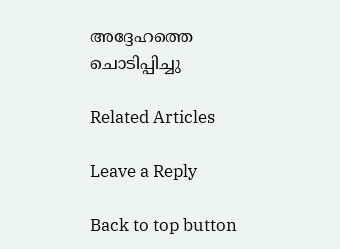അദ്ദേഹത്തെ ചൊടിപ്പിച്ചു

Related Articles

Leave a Reply

Back to top button